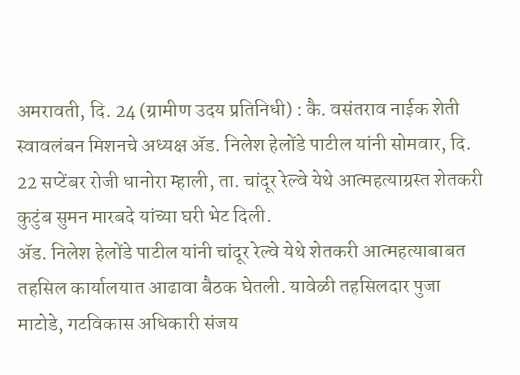अमरावती, दि. 24 (ग्रामीण उदय प्रतिनिधी) : कै. वसंतराव नाईक शेती स्वावलंबन मिशनचे अध्यक्ष ॲड. निलेश हेलोंडे पाटील यांनी सोमवार, दि. 22 सप्टेंबर रोजी धानोरा म्हाली, ता. चांदूर रेल्वे येथे आत्महत्याग्रस्त शेतकरी कुटुंब सुमन मारबदे यांच्या घरी भेट दिली.
ॲड. निलेश हेलोंडे पाटील यांनी चांदूर रेल्वे येथे शेतकरी आत्महत्याबाबत तहसिल कार्यालयात आढावा बैठक घेतली. यावेळी तहसिलदार पुजा माटोडे, गटविकास अधिकारी संजय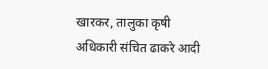खारकर, तालुका कृषी अधिकारी संचित ढाकरे आदी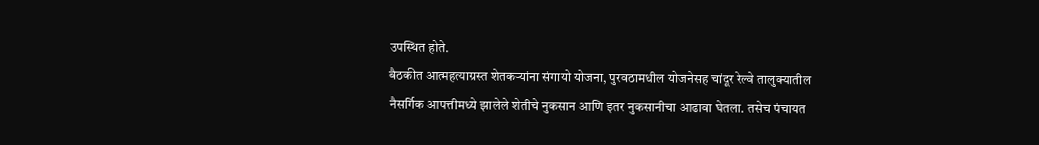उपस्थित होते.
बैठकीत आत्महत्याग्रस्त शेतकऱ्यांना संगायो योजना, पुरवठामधील योजनेसह चांदूर रेल्वे तालुक्यातील नैसर्गिक आपत्तीमध्ये झालेले शेतीचे नुकसान आणि इतर नुकसानीचा आढावा घेतला. तसेच पंचायत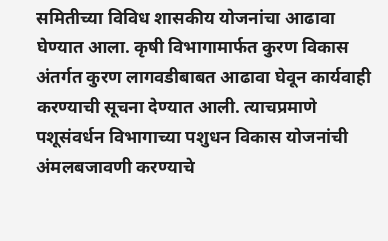समितीच्या विविध शासकीय योजनांचा आढावा घेण्यात आला. कृषी विभागामार्फत कुरण विकास अंतर्गत कुरण लागवडीबाबत आढावा घेवून कार्यवाही करण्याची सूचना देण्यात आली. त्याचप्रमाणे पशूसंवर्धन विभागाच्या पशुधन विकास योजनांची अंमलबजावणी करण्याचे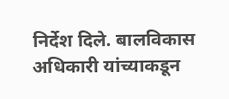निर्देश दिले. बालविकास अधिकारी यांच्याकडून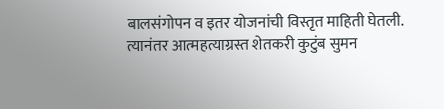बालसंगोपन व इतर योजनांची विस्तृत माहिती घेतली. त्यानंतर आत्महत्याग्रस्त शेतकरी कुटुंब सुमन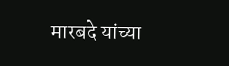मारबदे यांच्या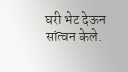घरी भेट देऊन सांत्वन केले.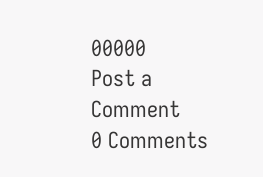00000
Post a Comment
0 Comments